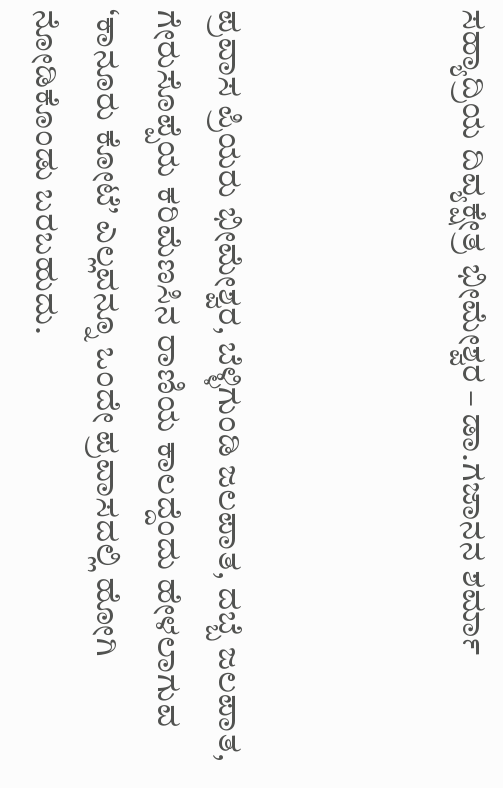ಸಹ್ಯಾದ್ರಿಯ ದಿವ್ಯಕ್ಷೇತ್ರ ಭೀಮೇಶ್ವರ – ಡಾ.ಗಜಾನನ ಶರ್ಮಾ



ಪ್ರವಾಸ ಪ್ರಿಯರು ಭೀಮೇಶ್ವರ, ಬೆಳ್ಳಿಗುಂಡಿ ಜಲಪಾತ, ದಬ್ಬೆ ಜಲಪಾತ, ಗೇರುಸೊಪ್ಪೆಯ ಕರಿಮೆಣಸಿನ ರಾಣಿಯ ಕಾಲದ್ದೆಂದು ಹೇಳಲಾಗುವ ‘ಕಾನೂರು ಕೋಟೆ’ ಎಲ್ಲವನ್ನೂ ಒಂದೇ ಪ್ರವಾಸದಲ್ಲಿ ಹೋಗಿ ನೋಡಿಕೊಂಡು ಬರಬಹುದು.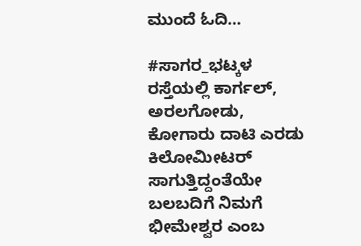ಮುಂದೆ ಓದಿ…

#ಸಾಗರ_ಭಟ್ಕಳ ರಸ್ತೆಯಲ್ಲಿ ಕಾರ್ಗಲ್, ಅರಲಗೋಡು, ಕೋಗಾರು ದಾಟಿ ಎರಡು ಕಿಲೋಮೀಟರ್ ಸಾಗುತ್ತಿದ್ದಂತೆಯೇ ಬಲಬದಿಗೆ ನಿಮಗೆ ಭೀಮೇಶ್ವರ ಎಂಬ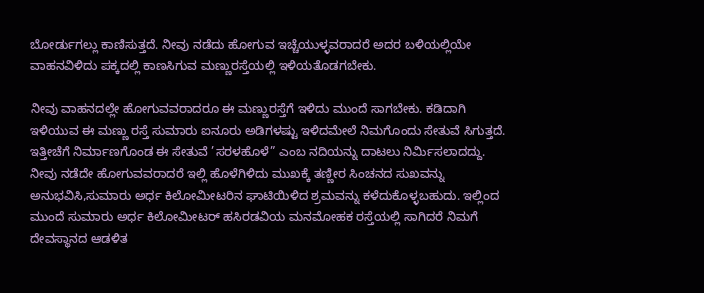ಬೋರ್ಡುಗಲ್ಲು ಕಾಣಿಸುತ್ತದೆ. ನೀವು ನಡೆದು ಹೋಗುವ ಇಚ್ಚೆಯುಳ್ಳವರಾದರೆ ಅದರ ಬಳಿಯಲ್ಲಿಯೇ ವಾಹನವಿಳಿದು ಪಕ್ಕದಲ್ಲಿ ಕಾಣಸಿಗುವ ಮಣ್ಣುರಸ್ತೆಯಲ್ಲಿ ಇಳಿಯತೊಡಗಬೇಕು.

ನೀವು ವಾಹನದಲ್ಲೇ ಹೋಗುವವರಾದರೂ ಈ ಮಣ್ಣುರಸ್ತೆಗೆ ಇಳಿದು ಮುಂದೆ ಸಾಗಬೇಕು. ಕಡಿದಾಗಿ ಇಳಿಯುವ ಈ ಮಣ್ಣು ರಸ್ತೆ ಸುಮಾರು ಐನೂರು ಅಡಿಗಳಷ್ಟು ಇಳಿದಮೇಲೆ ನಿಮಗೊಂದು ಸೇತುವೆ ಸಿಗುತ್ತದೆ. ಇತ್ತೀಚೆಗೆ ನಿರ್ಮಾಣಗೊಂಡ ಈ ಸೇತುವೆ ’ಸರಳಹೊಳೆ” ಎಂಬ ನದಿಯನ್ನು ದಾಟಲು ನಿರ್ಮಿಸಲಾದದ್ದು. ನೀವು ನಡೆದೇ ಹೋಗುವವರಾದರೆ ಇಲ್ಲಿ ಹೊಳೆಗಿಳಿದು ಮುಖಕ್ಕೆ ತಣ್ಣೀರ ಸಿಂಚನದ ಸುಖವನ್ನು ಅನುಭವಿಸಿ,ಸುಮಾರು ಅರ್ಧ ಕಿಲೋಮೀಟರಿನ ಘಾಟಿಯಿಳಿದ ಶ್ರಮವನ್ನು ಕಳೆದುಕೊಳ್ಳಬಹುದು. ಇಲ್ಲಿಂದ ಮುಂದೆ ಸುಮಾರು ಅರ್ಧ ಕಿಲೋಮೀಟರ್ ಹಸಿರಡವಿಯ ಮನಮೋಹಕ ರಸ್ತೆಯಲ್ಲಿ ಸಾಗಿದರೆ ನಿಮಗೆ ದೇವಸ್ಥಾನದ ಆಡಳಿತ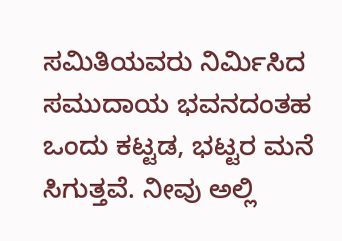ಸಮಿತಿಯವರು ನಿರ್ಮಿಸಿದ ಸಮುದಾಯ ಭವನದಂತಹ ಒಂದು ಕಟ್ಟಡ, ಭಟ್ಟರ ಮನೆ ಸಿಗುತ್ತವೆ. ನೀವು ಅಲ್ಲಿ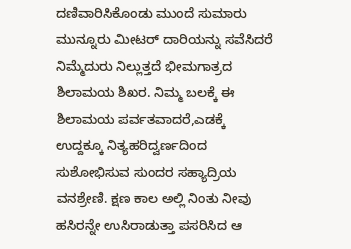ದಣಿವಾರಿಸಿಕೊಂಡು ಮುಂದೆ ಸುಮಾರು ಮುನ್ನೂರು ಮೀಟರ್ ದಾರಿಯನ್ನು ಸವೆಸಿದರೆ ನಿಮ್ಮೆದುರು ನಿಲ್ಲುತ್ತದೆ ಭೀಮಗಾತ್ರದ ಶಿಲಾಮಯ ಶಿಖರ. ನಿಮ್ಮ ಬಲಕ್ಕೆ ಈ ಶಿಲಾಮಯ ಪರ್ವತವಾದರೆ,ಎಡಕ್ಕೆ ಉದ್ದಕ್ಕೂ ನಿತ್ಯಹರಿದ್ವರ್ಣದಿಂದ ಸುಶೋಭಿಸುವ ಸುಂದರ ಸಹ್ಯಾದ್ರಿಯ ವನಶ್ರೇಣಿ. ಕ್ಷಣ ಕಾಲ ಅಲ್ಲಿ ನಿಂತು ನೀವು ಹಸಿರನ್ನೇ ಉಸಿರಾಡುತ್ತಾ ಪಸರಿಸಿದ ಆ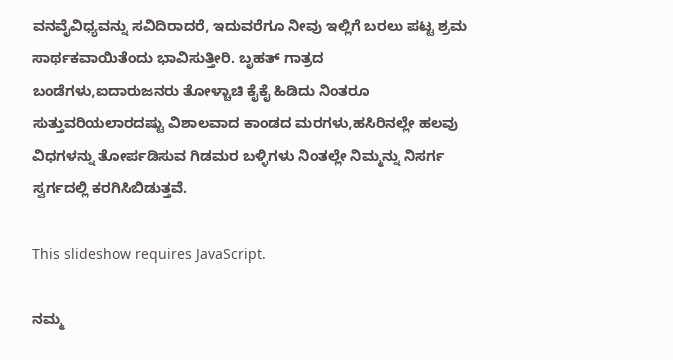ವನವೈವಿಧ್ಯವನ್ನು ಸವಿದಿರಾದರೆ, ಇದುವರೆಗೂ ನೀವು ಇಲ್ಲಿಗೆ ಬರಲು ಪಟ್ಟ ಶ್ರಮ ಸಾರ್ಥಕವಾಯಿತೆಂದು ಭಾವಿಸುತ್ತೀರಿ. ಬೃಹತ್ ಗಾತ್ರದ ಬಂಡೆಗಳು,ಐದಾರುಜನರು ತೋಳ್ಚಾಚಿ ಕೈಕೈ ಹಿಡಿದು ನಿಂತರೂ ಸುತ್ತುವರಿಯಲಾರದಷ್ಟು ವಿಶಾಲವಾದ ಕಾಂಡದ ಮರಗಳು,ಹಸಿರಿನಲ್ಲೇ ಹಲವು ವಿಧಗಳನ್ನು ತೋರ್ಪಡಿಸುವ ಗಿಡಮರ ಬಳ್ಳಿಗಳು ನಿಂತಲ್ಲೇ ನಿಮ್ಮನ್ನು ನಿಸರ್ಗ ಸ್ವರ್ಗದಲ್ಲಿ ಕರಗಿಸಿಬಿಡುತ್ತವೆ.

This slideshow requires JavaScript.

ನಮ್ಮ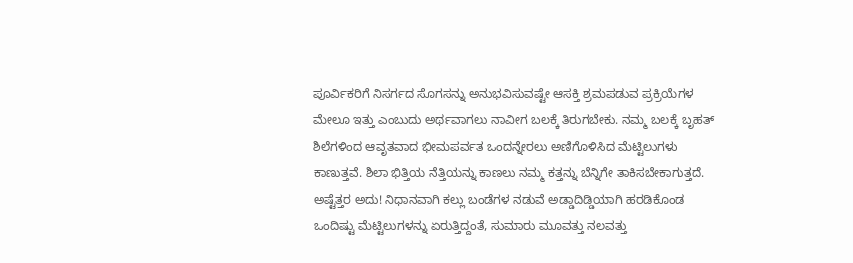ಪೂರ್ವಿಕರಿಗೆ ನಿಸರ್ಗದ ಸೊಗಸನ್ನು ಅನುಭವಿಸುವಷ್ಟೇ ಆಸಕ್ತಿ ಶ್ರಮಪಡುವ ಪ್ರಕ್ರಿಯೆಗಳ ಮೇಲೂ ಇತ್ತು ಎಂಬುದು ಅರ್ಥವಾಗಲು ನಾವೀಗ ಬಲಕ್ಕೆ ತಿರುಗಬೇಕು. ನಮ್ಮ ಬಲಕ್ಕೆ ಬೃಹತ್ ಶಿಲೆಗಳಿಂದ ಆವೃತವಾದ ಭೀಮಪರ್ವತ ಒಂದನ್ನೇರಲು ಅಣಿಗೊಳಿಸಿದ ಮೆಟ್ಟಿಲುಗಳು ಕಾಣುತ್ತವೆ. ಶಿಲಾ ಭಿತ್ತಿಯ ನೆತ್ತಿಯನ್ನು ಕಾಣಲು ನಮ್ಮ ಕತ್ತನ್ನು ಬೆನ್ನಿಗೇ ತಾಕಿಸಬೇಕಾಗುತ್ತದೆ. ಅಷ್ಟೆತ್ತರ ಅದು! ನಿಧಾನವಾಗಿ ಕಲ್ಲು ಬಂಡೆಗಳ ನಡುವೆ ಅಡ್ಡಾದಿಡ್ಡಿಯಾಗಿ ಹರಡಿಕೊಂಡ ಒಂದಿಷ್ಟು ಮೆಟ್ಟಿಲುಗಳನ್ನು ಏರುತ್ತಿದ್ದಂತೆ, ಸುಮಾರು ಮೂವತ್ತು ನಲವತ್ತು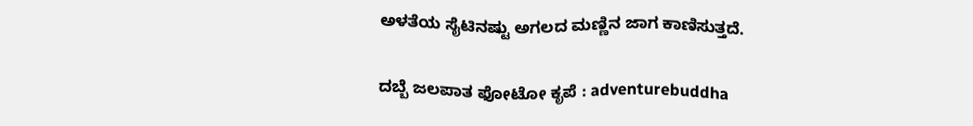ಅಳತೆಯ ಸೈಟಿನಷ್ಟು ಅಗಲದ ಮಣ್ಣಿನ ಜಾಗ ಕಾಣಿಸುತ್ತದೆ.

ದಬ್ಬೆ ಜಲಪಾತ ಫೋಟೋ ಕೃಪೆ : adventurebuddha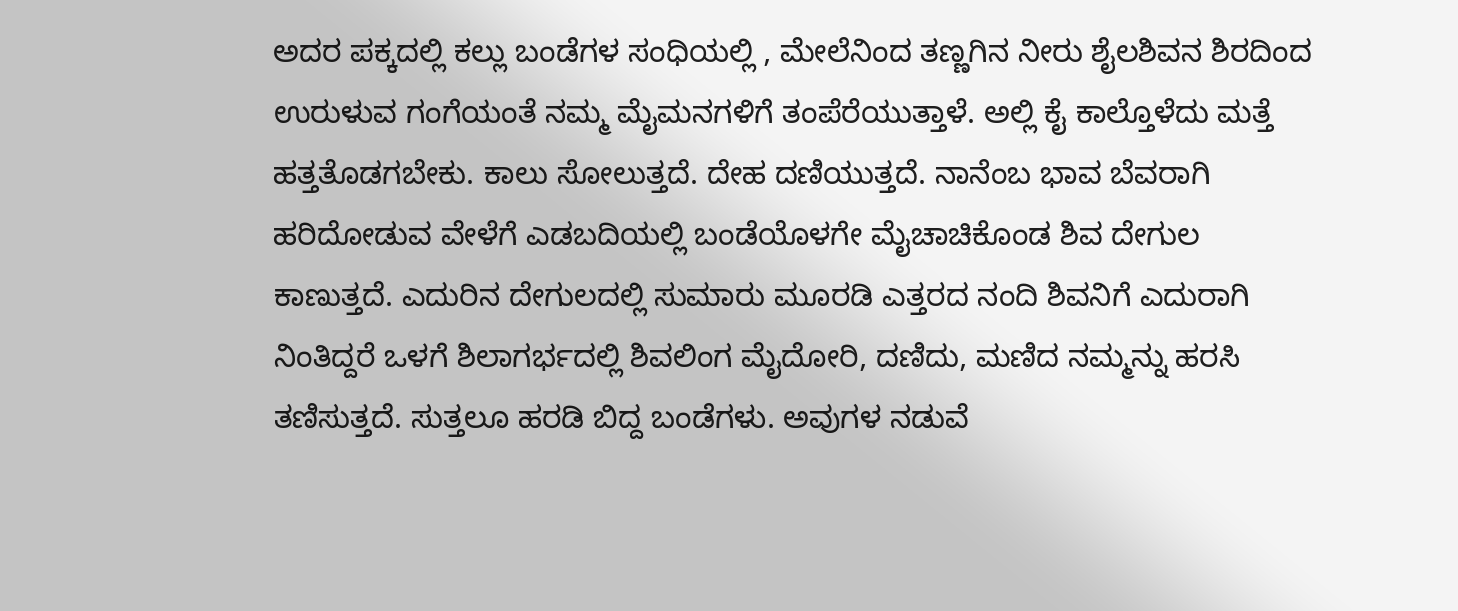ಅದರ ಪಕ್ಕದಲ್ಲಿ ಕಲ್ಲು ಬಂಡೆಗಳ ಸಂಧಿಯಲ್ಲಿ , ಮೇಲೆನಿಂದ ತಣ್ಣಗಿನ ನೀರು ಶೈಲಶಿವನ ಶಿರದಿಂದ ಉರುಳುವ ಗಂಗೆಯಂತೆ ನಮ್ಮ ಮೈಮನಗಳಿಗೆ ತಂಪೆರೆಯುತ್ತಾಳೆ. ಅಲ್ಲಿ ಕೈ ಕಾಲ್ತೊಳೆದು ಮತ್ತೆ ಹತ್ತತೊಡಗಬೇಕು. ಕಾಲು ಸೋಲುತ್ತದೆ. ದೇಹ ದಣಿಯುತ್ತದೆ. ನಾನೆಂಬ ಭಾವ ಬೆವರಾಗಿ ಹರಿದೋಡುವ ವೇಳೆಗೆ ಎಡಬದಿಯಲ್ಲಿ ಬಂಡೆಯೊಳಗೇ ಮೈಚಾಚಿಕೊಂಡ ಶಿವ ದೇಗುಲ ಕಾಣುತ್ತದೆ. ಎದುರಿನ ದೇಗುಲದಲ್ಲಿ ಸುಮಾರು ಮೂರಡಿ ಎತ್ತರದ ನಂದಿ ಶಿವನಿಗೆ ಎದುರಾಗಿ ನಿಂತಿದ್ದರೆ ಒಳಗೆ ಶಿಲಾಗರ್ಭದಲ್ಲಿ ಶಿವಲಿಂಗ ಮೈದೋರಿ, ದಣಿದು, ಮಣಿದ ನಮ್ಮನ್ನು ಹರಸಿ ತಣಿಸುತ್ತದೆ. ಸುತ್ತಲೂ ಹರಡಿ ಬಿದ್ದ ಬಂಡೆಗಳು. ಅವುಗಳ ನಡುವೆ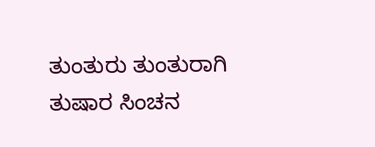ತುಂತುರು ತುಂತುರಾಗಿ ತುಷಾರ ಸಿಂಚನ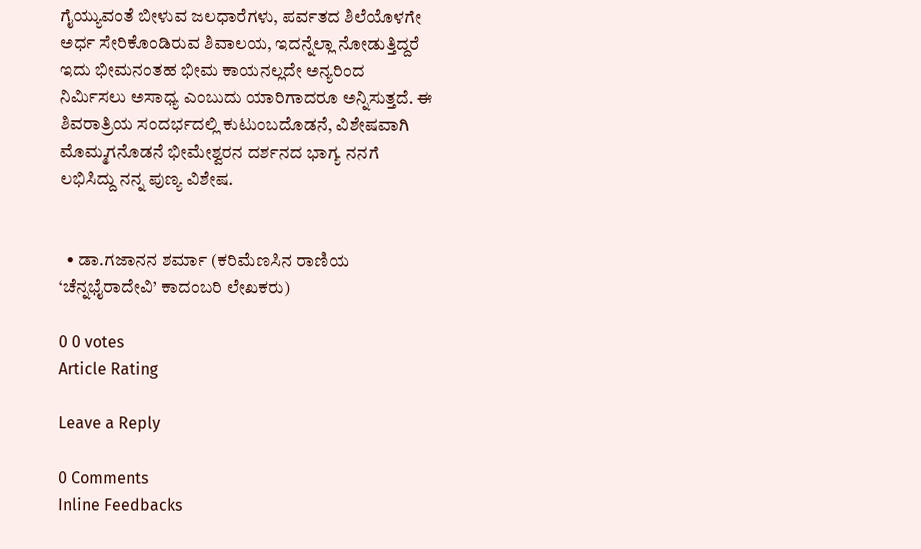ಗೈಯ್ಯುವಂತೆ ಬೀಳುವ ಜಲಧಾರೆಗಳು, ಪರ್ವತದ ಶಿಲೆಯೊಳಗೇ ಅರ್ಧ ಸೇರಿಕೊಂಡಿರುವ ಶಿವಾಲಯ, ಇದನ್ನೆಲ್ಲಾ ನೋಡುತ್ತಿದ್ದರೆ ಇದು ಭೀಮನಂತಹ ಭೀಮ ಕಾಯನಲ್ಲದೇ ಅನ್ಯರಿಂದ ನಿರ್ಮಿಸಲು ಅಸಾಧ್ಯ ಎಂಬುದು ಯಾರಿಗಾದರೂ ಅನ್ನಿಸುತ್ತದೆ. ಈ ಶಿವರಾತ್ರಿಯ ಸಂದರ್ಭದಲ್ಲಿ ಕುಟುಂಬದೊಡನೆ, ವಿಶೇಷವಾಗಿ ಮೊಮ್ಮಗನೊಡನೆ ಭೀಮೇಶ್ವರನ ದರ್ಶನದ ಭಾಗ್ಯ ನನಗೆ ಲಭಿಸಿದ್ದು ನನ್ನ ಪುಣ್ಯ ವಿಶೇಷ.


  • ಡಾ.ಗಜಾನನ ಶರ್ಮಾ (ಕರಿಮೆಣಸಿನ ರಾಣಿಯ ‘ಚೆನ್ನಭೈರಾದೇವಿ’ ಕಾದಂಬರಿ ಲೇಖಕರು)

0 0 votes
Article Rating

Leave a Reply

0 Comments
Inline Feedbacks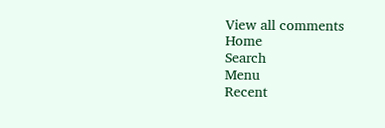View all comments
Home
Search
Menu
Recent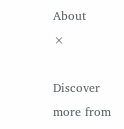About
×

Discover more from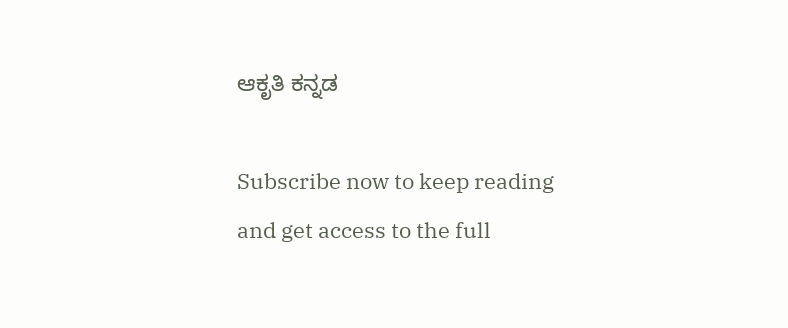ಆಕೃತಿ ಕನ್ನಡ

Subscribe now to keep reading and get access to the full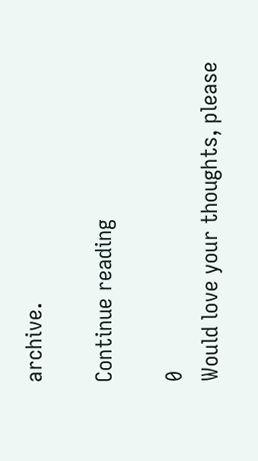archive.

Continue reading

0
Would love your thoughts, please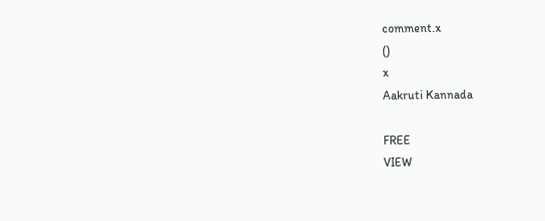comment.x
()
x
Aakruti Kannada

FREE
VIEW